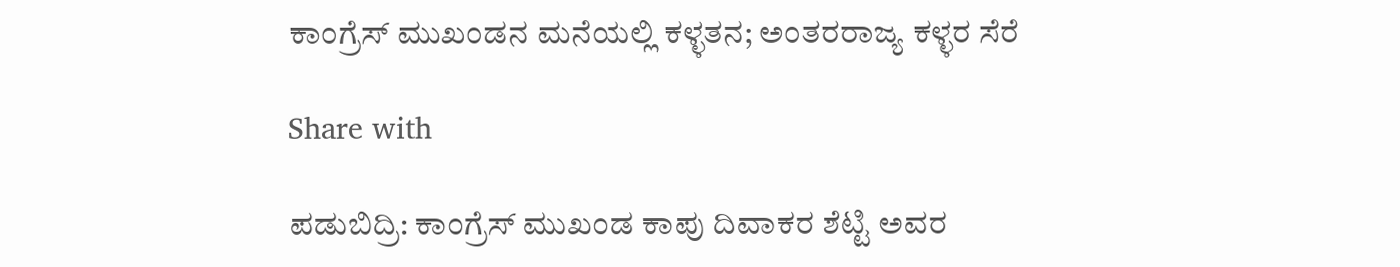ಕಾಂಗ್ರೆಸ್ ಮುಖಂಡನ ಮನೆಯಲ್ಲಿ ಕಳ್ಳತನ; ಅಂತರರಾಜ್ಯ ಕಳ್ಳರ ಸೆರೆ

Share with

ಪಡುಬಿದ್ರಿ: ಕಾಂಗ್ರೆಸ್ ಮುಖಂಡ ಕಾಪು ದಿವಾಕರ ಶೆಟ್ಟಿ ಅವರ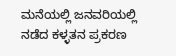ಮನೆಯಲ್ಲಿ ಜನವರಿಯಲ್ಲಿ ನಡೆದ ಕಳ್ಳತನ ಪ್ರಕರಣ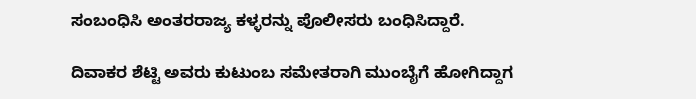ಸಂಬಂಧಿಸಿ ಅಂತರರಾಜ್ಯ ಕಳ್ಳರನ್ನು ಪೊಲೀಸರು ಬಂಧಿಸಿದ್ದಾರೆ.

ದಿವಾಕರ ಶೆಟ್ಟಿ ಅವರು ಕುಟುಂಬ ಸಮೇತರಾಗಿ ಮುಂಬೈಗೆ ಹೋಗಿದ್ದಾಗ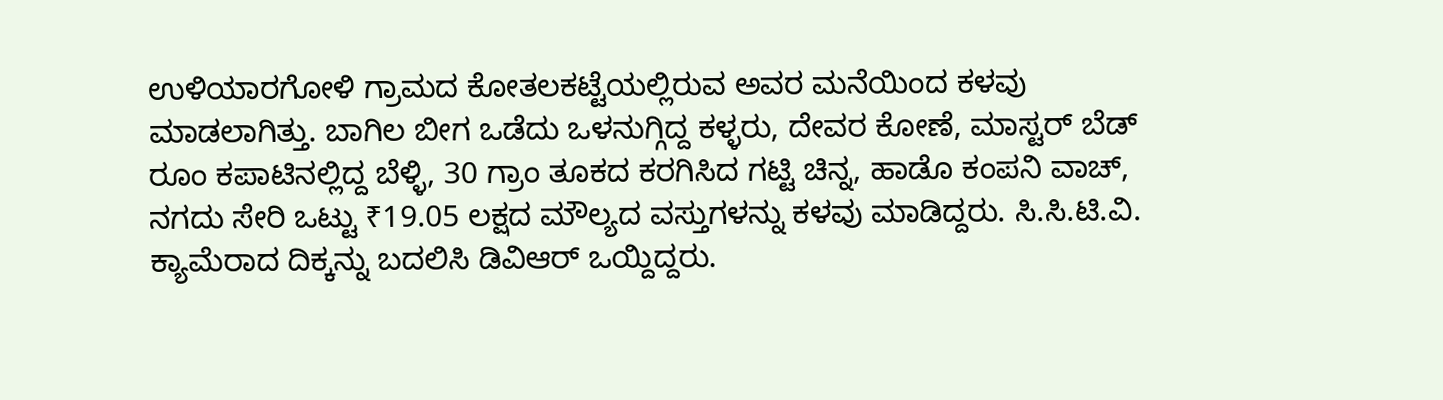ಉಳಿಯಾರಗೋಳಿ ಗ್ರಾಮದ ಕೋತಲಕಟ್ಟೆಯಲ್ಲಿರುವ ಅವರ ಮನೆಯಿಂದ ಕಳವು ಮಾಡಲಾಗಿತ್ತು. ಬಾಗಿಲ ಬೀಗ ಒಡೆದು ಒಳನುಗ್ಗಿದ್ದ ಕಳ್ಳರು, ದೇವರ ಕೋಣೆ, ಮಾಸ್ಟರ್ ಬೆಡ್ ರೂಂ ಕಪಾಟಿನಲ್ಲಿದ್ದ ಬೆಳ್ಳಿ, 30 ಗ್ರಾಂ ತೂಕದ ಕರಗಿಸಿದ ಗಟ್ಟಿ ಚಿನ್ನ, ಹಾಡೊ ಕಂಪನಿ ವಾಚ್, ನಗದು ಸೇರಿ ಒಟ್ಟು ₹19.05 ಲಕ್ಷದ ಮೌಲ್ಯದ ವಸ್ತುಗಳನ್ನು ಕಳವು ಮಾಡಿದ್ದರು. ಸಿ.ಸಿ.ಟಿ.ವಿ. ಕ್ಯಾಮೆರಾದ ದಿಕ್ಕನ್ನು ಬದಲಿಸಿ ಡಿವಿಆ‌ರ್ ಒಯ್ದಿದ್ದರು.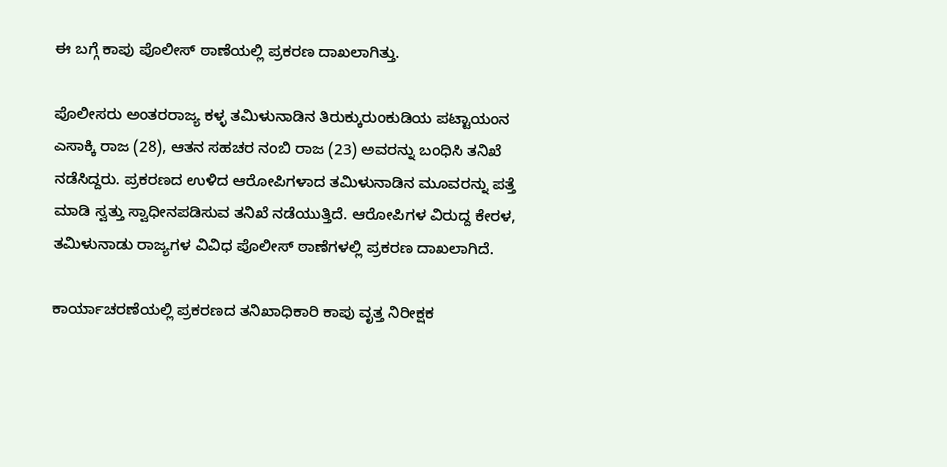ಈ ಬಗ್ಗೆ ಕಾಪು ಪೊಲೀಸ್ ಠಾಣೆಯಲ್ಲಿ ಪ್ರಕರಣ ದಾಖಲಾಗಿತ್ತು.

ಪೊಲೀಸರು ಅಂತರರಾಜ್ಯ ಕಳ್ಳ ತಮಿಳುನಾಡಿನ ತಿರುಕ್ಕುರುಂಕುಡಿಯ ಪಟ್ಟಾಯಂನ ಎಸಾಕ್ಕಿ ರಾಜ (28), ಆತನ ಸಹಚರ ನಂಬಿ ರಾಜ (23) ಅವರನ್ನು ಬಂಧಿಸಿ ತನಿಖೆ ನಡೆಸಿದ್ದರು. ಪ್ರಕರಣದ ಉಳಿದ ಆರೋಪಿಗಳಾದ ತಮಿಳುನಾಡಿನ ಮೂವರನ್ನು ಪತ್ತೆ ಮಾಡಿ ಸ್ವತ್ತು ಸ್ವಾಧೀನಪಡಿಸುವ ತನಿಖೆ ನಡೆಯುತ್ತಿದೆ. ಆರೋಪಿಗಳ ವಿರುದ್ದ ಕೇರಳ, ತಮಿಳುನಾಡು ರಾಜ್ಯಗಳ ವಿವಿಧ ಪೊಲೀಸ್ ಠಾಣೆಗಳಲ್ಲಿ ಪ್ರಕರಣ ದಾಖಲಾಗಿದೆ.

ಕಾರ್ಯಾಚರಣೆಯಲ್ಲಿ ಪ್ರಕರಣದ ತನಿಖಾಧಿಕಾರಿ ಕಾಪು ವೃತ್ತ ನಿರೀಕ್ಷಕ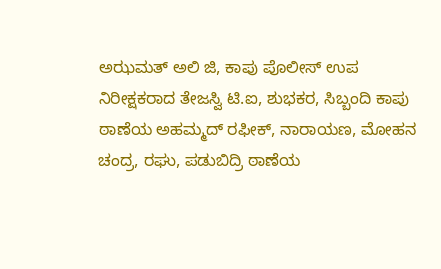ಅಝಮತ್ ಅಲಿ ಜಿ, ಕಾಪು ಪೊಲೀಸ್ ಉಪ ನಿರೀಕ್ಷಕರಾದ ತೇಜಸ್ವಿ ಟಿ.ಐ, ಶುಭಕರ, ಸಿಬ್ಬಂದಿ ಕಾಪು ಠಾಣೆಯ ಅಹಮ್ಮದ್ ರಫೀಕ್, ನಾರಾಯಣ, ಮೋಹನ ಚಂದ್ರ, ರಘು, ಪಡುಬಿದ್ರಿ ಠಾಣೆಯ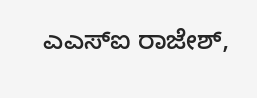ಎಎಸ್‌ಐ ರಾಜೇಶ್,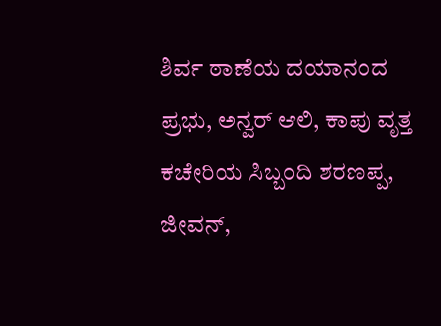ಶಿರ್ವ ಠಾಣೆಯ ದಯಾನಂದ ಪ್ರಭು, ಅನ್ವರ್ ಆಲಿ, ಕಾಪು ವೃತ್ತ ಕಚೇರಿಯ ಸಿಬ್ಬಂದಿ ಶರಣಪ್ಪ, ಜೀವನ್,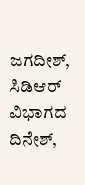ಜಗದೀಶ್, ಸಿಡಿಆ‌ರ್ ವಿಭಾಗದ ದಿನೇಶ್,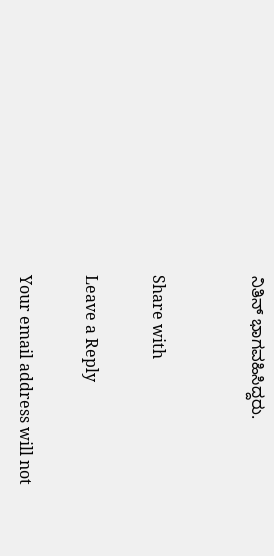ನಿತಿನ್ ಭಾಗವಹಿಸಿದ್ದರು.


Share with

Leave a Reply

Your email address will not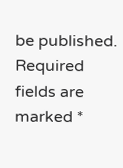be published. Required fields are marked *